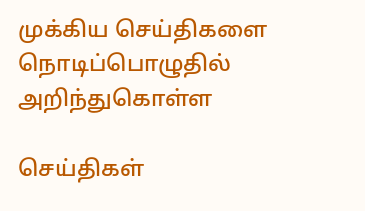முக்கிய செய்திகளை நொடிப்பொழுதில் அறிந்துகொள்ள

செய்திகள்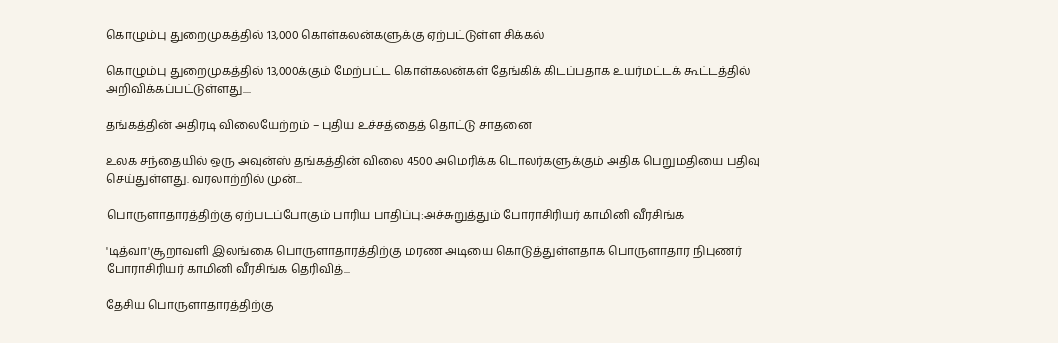கொழும்பு துறைமுகத்தில் 13,000 கொள்கலன்களுக்கு ஏற்பட்டுள்ள சிக்கல்

கொழும்பு துறைமுகத்தில் 13,000க்கும் மேற்பட்ட கொள்கலன்கள் தேங்கிக் கிடப்பதாக உயர்மட்டக் கூட்டத்தில் அறிவிக்கப்பட்டுள்ளது....

தங்கத்தின் அதிரடி விலையேற்றம் – புதிய உச்சத்தைத் தொட்டு சாதனை

உலக சந்தையில் ஒரு அவுன்ஸ் தங்கத்தின் விலை 4500 அமெரிக்க டொலர்களுக்கும் அதிக பெறுமதியை பதிவு செய்துள்ளது. வரலாற்றில் முன்...

பொருளாதாரத்திற்கு ஏற்படப்போகும் பாரிய பாதிப்பு:அச்சுறுத்தும் போராசிரியர் காமினி வீரசிங்க

'டித்வா'சூறாவளி இலங்கை பொருளாதாரத்திற்கு மரண அடியை கொடுத்துள்ளதாக பொருளாதார நிபுணர் போராசிரியர் காமினி வீரசிங்க தெரிவித்...

தேசிய பொருளாதாரத்திற்கு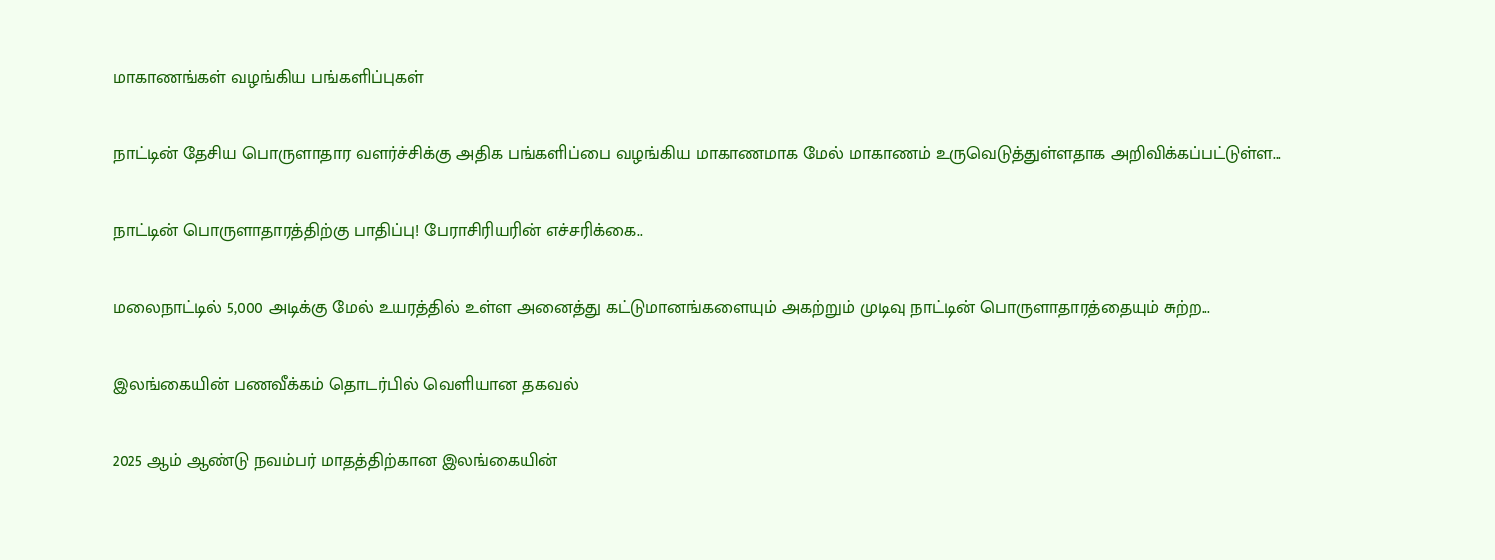மாகாணங்கள் வழங்கிய பங்களிப்புகள்

நாட்டின் தேசிய பொருளாதார வளர்ச்சிக்கு அதிக பங்களிப்பை வழங்கிய மாகாணமாக மேல் மாகாணம் உருவெடுத்துள்ளதாக அறிவிக்கப்பட்டுள்ள...

நாட்டின் பொருளாதாரத்திற்கு பாதிப்பு! பேராசிரியரின் எச்சரிக்கை..

மலைநாட்டில் 5,000 அடிக்கு மேல் உயரத்தில் உள்ள அனைத்து கட்டுமானங்களையும் அகற்றும் முடிவு நாட்டின் பொருளாதாரத்தையும் சுற்ற...

இலங்கையின் பணவீக்கம் தொடர்பில் வெளியான தகவல்

2025 ஆம் ஆண்டு நவம்பர் மாதத்திற்கான இலங்கையின்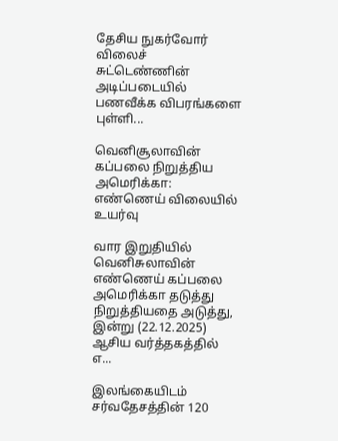தேசிய நுகர்வோர் விலைச் சுட்டெண்ணின் அடிப்படையில் பணவீக்க விபரங்களை புள்ளி...

வெனிசூலாவின் கப்பலை நிறுத்திய அமெரிக்கா: எண்ணெய் விலையில் உயர்வு

வார இறுதியில் வெனிசுலாவின் எண்ணெய் கப்பலை அமெரிக்கா தடுத்து நிறுத்தியதை அடுத்து, இன்று (22.12.2025) ஆசிய வர்த்தகத்தில் எ...

இலங்கையிடம் சர்வதேசத்தின் 120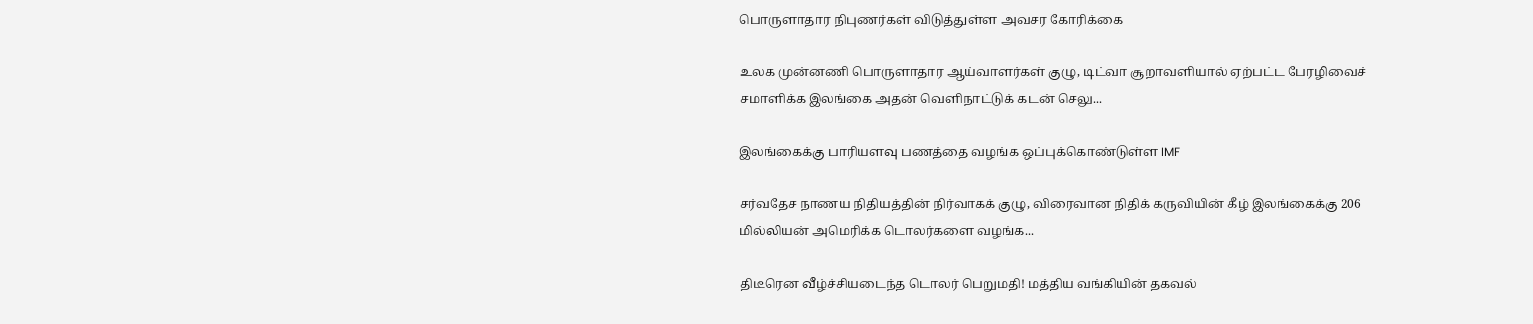பொருளாதார நிபுணர்கள் விடுத்துள்ள அவசர கோரிக்கை

உலக முன்னணி பொருளாதார ஆய்வாளர்கள் குழு, டிட்வா சூறாவளியால் ஏற்பட்ட பேரழிவைச் சமாளிக்க இலங்கை அதன் வெளிநாட்டுக் கடன் செலு...

இலங்கைக்கு பாரியளவு பணத்தை வழங்க ஒப்புக்கொண்டுள்ள IMF

சர்வதேச நாணய நிதியத்தின் நிர்வாகக் குழு, விரைவான நிதிக் கருவியின் கீழ் இலங்கைக்கு 206 மில்லியன் அமெரிக்க டொலர்களை வழங்க...

திடீரென வீழ்ச்சியடைந்த டொலர் பெறுமதி! மத்திய வங்கியின் தகவல்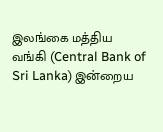இலங்கை மத்திய வங்கி (Central Bank of Sri Lanka) இன்றைய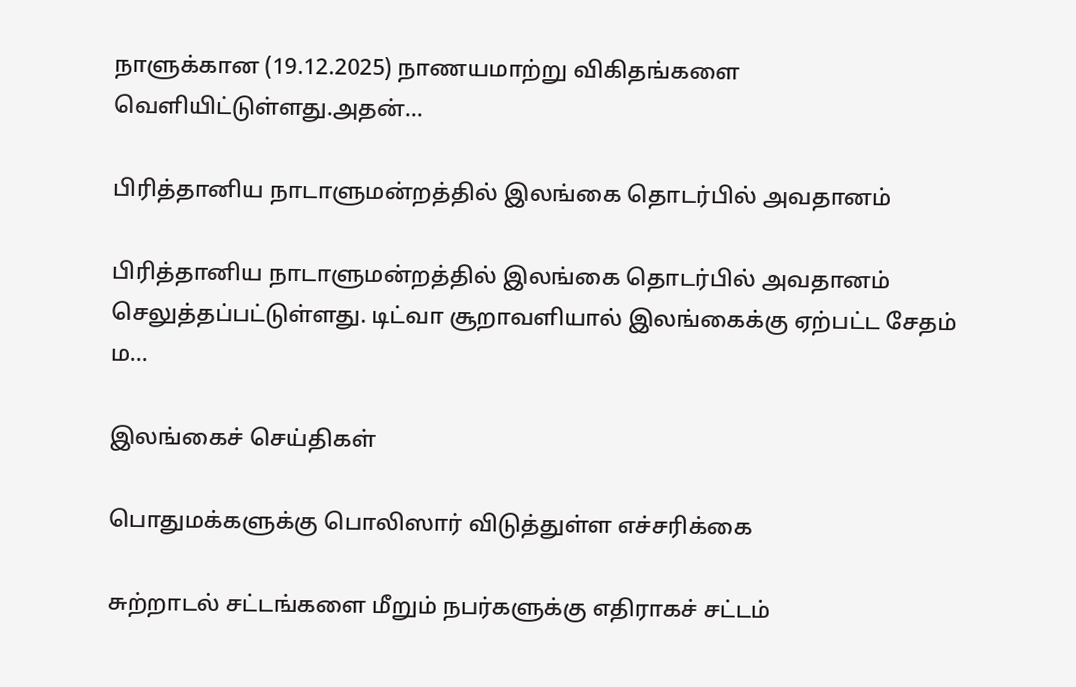நாளுக்கான (19.12.2025) நாணயமாற்று விகிதங்களை வெளியிட்டுள்ளது.அதன்...

பிரித்தானிய நாடாளுமன்றத்தில் இலங்கை தொடர்பில் அவதானம்

பிரித்தானிய நாடாளுமன்றத்தில் இலங்கை தொடர்பில் அவதானம் செலுத்தப்பட்டுள்ளது. டிட்வா சூறாவளியால் இலங்கைக்கு ஏற்பட்ட சேதம் ம...

இலங்கைச் செய்திகள்

பொதுமக்களுக்கு பொலிஸார் விடுத்துள்ள எச்சரிக்கை

சுற்றாடல் சட்டங்களை மீறும் நபர்களுக்கு எதிராகச் சட்டம்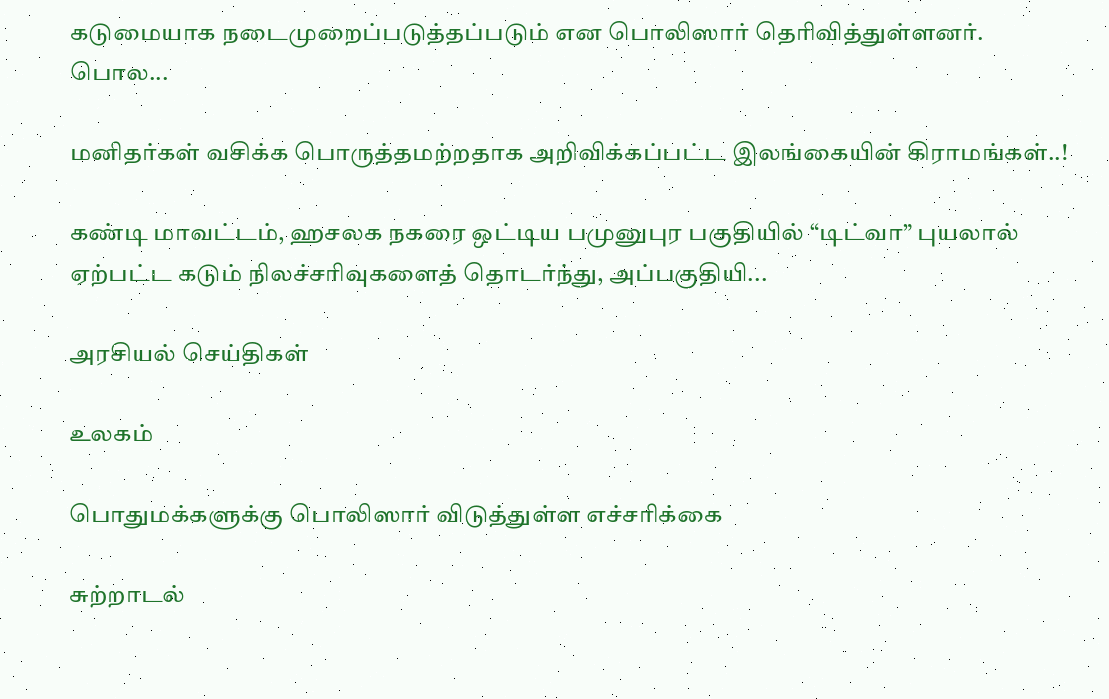கடுமையாக நடைமுறைப்படுத்தப்படும் என பொலிஸார் தெரிவித்துள்ளனர். பொல...

மனிதர்கள் வசிக்க பொருத்தமற்றதாக அறிவிக்கப்பட்ட இலங்கையின் கிராமங்கள்..!

கண்டி மாவட்டம், ஹசலக நகரை ஒட்டிய பமுனுபுர பகுதியில் “டிட்வா” புயலால் ஏற்பட்ட கடும் நிலச்சரிவுகளைத் தொடர்ந்து, அப்பகுதியி...

அரசியல் செய்திகள்

உலகம்

பொதுமக்களுக்கு பொலிஸார் விடுத்துள்ள எச்சரிக்கை

சுற்றாடல்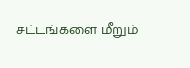சட்டங்களை மீறும்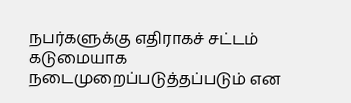நபர்களுக்கு எதிராகச் சட்டம் கடுமையாக நடைமுறைப்படுத்தப்படும் என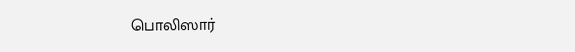பொலிஸார்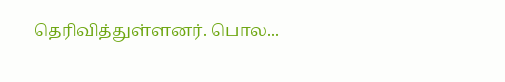தெரிவித்துள்ளனர். பொல...